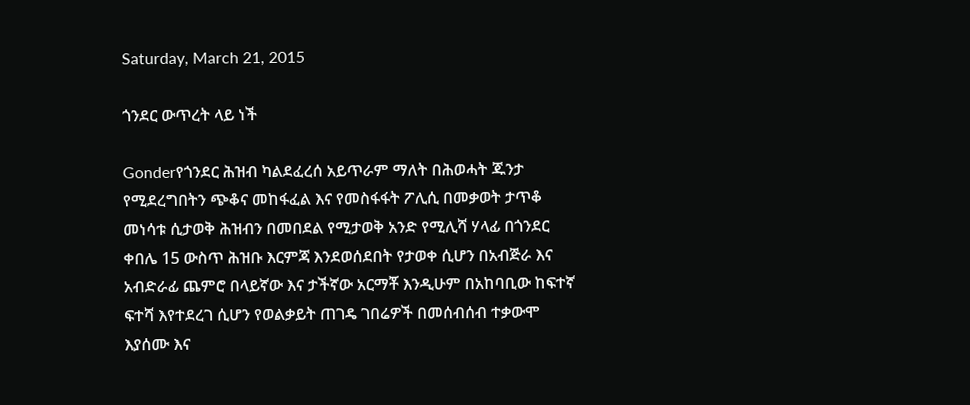Saturday, March 21, 2015

ጎንደር ውጥረት ላይ ነች

Gonderየጎንደር ሕዝብ ካልደፈረሰ አይጥራም ማለት በሕወሓት ጁንታ የሚደረግበትን ጭቆና መከፋፈል እና የመስፋፋት ፖሊሲ በመቃወት ታጥቆ መነሳቱ ሲታወቅ ሕዝብን በመበደል የሚታወቅ አንድ የሚሊሻ ሃላፊ በጎንደር ቀበሌ 15 ውስጥ ሕዝቡ እርምጃ እንደወሰደበት የታወቀ ሲሆን በአብጅራ እና አብድራፊ ጨምሮ በላይኛው እና ታችኛው አርማቾ እንዲሁም በአከባቢው ከፍተኛ ፍተሻ እየተደረገ ሲሆን የወልቃይት ጠገዴ ገበሬዎች በመሰብሰብ ተቃውሞ እያሰሙ እና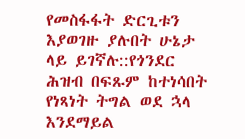የመስፋፋት ድርጊቱን እያወገዙ ያሉበት ሁኔታ ላይ ይገኛሉ::የጎንደር ሕዝብ በፍጹም ከተነሳበት የነጻነት ትግል ወደ ኋላ እንደማይል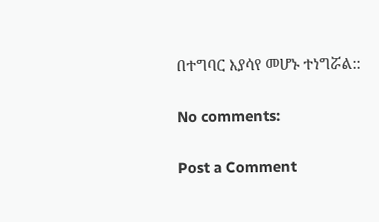በተግባር እያሳየ መሆኑ ተነግሯል::

No comments:

Post a Comment